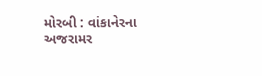મોરબી : વાંકાનેરના અજરામર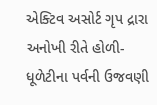એક્ટિવ અસોર્ટ ગૃપ દ્રારા અનોખી રીતે હોળી-ધૂળેટીના પર્વની ઉજવણી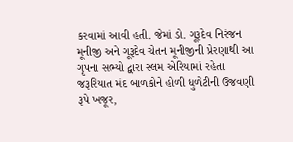કરવામાં આવી હતી. જેમાં ડો. ગૂરૂદેવ નિરંજન મૂનીજી અને ગૂરૂદેવ ચેતન મૂનીજીની પ્રેરણાથી આ ગૃપના સભ્યો દ્વારા સ્લમ એરિયામાં રહેતા જરૂરિયાત મંદ બાળકોને હોળી ધુળેટીની ઉજવણી રૂપે ખજૂર,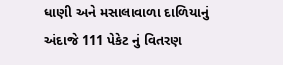ધાણી અને મસાલાવાળા દાળિયાનું અંદાજે 111 પેકેટ નું વિતરણ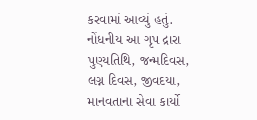કરવામાં આવ્યું હતું. નોંધનીય આ ગૃપ દ્રારા પુણ્યતિથિ, જન્મદિવસ, લગ્ન દિવસ, જીવદયા, માનવતાના સેવા કાર્યો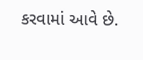કરવામાં આવે છે.